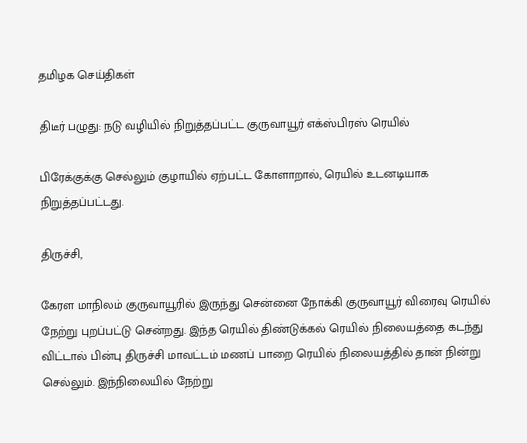தமிழக செய்திகள்

திடீர் பழுது: நடு வழியில் நிறுத்தப்பட்ட குருவாயூர் எக்ஸ்பிரஸ் ரெயில்

பிரேக்குக்கு செல்லும் குழாயில் ஏற்பட்ட கோளாறால், ரெயில் உடனடியாக நிறுத்தப்பட்டது.

திருச்சி,

கேரள மாநிலம் குருவாயூரில் இருந்து சென்னை நோக்கி குருவாயூர் விரைவு ரெயில் நேற்று புறப்பட்டு சென்றது. இந்த ரெயில் திண்டுக்கல் ரெயில் நிலையத்தை கடந்து விட்டால் பின்பு திருச்சி மாவட்டம் மணப் பாறை ரெயில் நிலையத்தில் தான் நின்று செல்லும். இந்நிலையில் நேற்று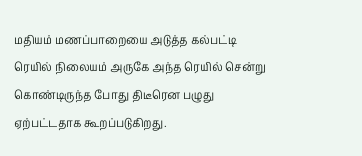மதியம் மணப்பாறையை அடுத்த கல்பட்டி ரெயில் நிலையம் அருகே அந்த ரெயில் சென்று கொண்டிருந்த போது திடீரென பழுது ஏற்பட்டதாக கூறப்படுகிறது.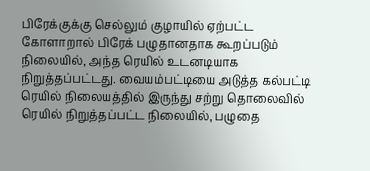பிரேக்குக்கு செல்லும் குழாயில் ஏற்பட்ட கோளாறால் பிரேக் பழுதானதாக கூறப்படும் நிலையில், அந்த ரெயில் உடனடியாக நிறுத்தப்பட்டது. வையம்பட்டியை அடுத்த கல்பட்டி ரெயில் நிலையத்தில் இருந்து சற்று தொலைவில் ரெயில் நிறுத்தப்பட்ட நிலையில், பழுதை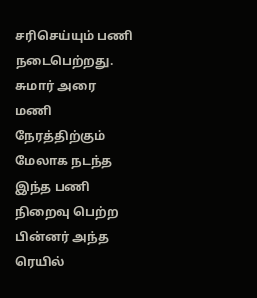சரிசெய்யும் பணி நடைபெற்றது. சுமார் அரை மணி நேரத்திற்கும் மேலாக நடந்த இந்த பணி நிறைவு பெற்ற பின்னர் அந்த ரெயில்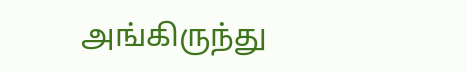அங்கிருந்து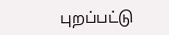புறப்பட்டு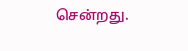சென்றது.